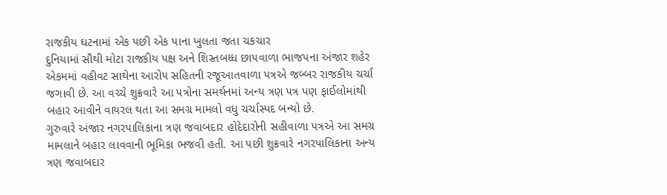રાજકીય ઘટનામાં એક પછી એક પાના ખુલતા જતા ચકચાર
દુનિયામાં સૌથી મોટા રાજકીય પક્ષ અને શિસ્તબધ્ધ છાપવાળા ભાજપના અંજાર શહેર એકમમાં વહીવટ સાથેના આરોપ સહિતની રજૂઆતવાળા પત્રએ જબ્બર રાજકીય ચર્ચા જગાવી છે. આ વચ્ચે શુક્રવારે આ પત્રોના સમર્થનમાં અન્ય ત્રણ પત્ર પણ ફાઈલોમાંથી બહાર આવીને વાયરલ થતા આ સમગ્ર મામલો વધુ ચર્ચાસ્પદ બન્યો છે.
ગુરુવારે અંજાર નગરપાલિકાના ત્રણ જવાબદાર હોદેદારોની સહીવાળા પત્રએ આ સમગ્ર મામલાને બહાર લાવવાની ભૂમિકા ભજવી હતી. આ પછી શુક્રવારે નગરપાલિકાના અન્ય ત્રણ જવાબદાર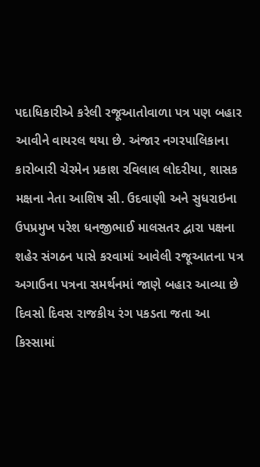પદાધિકારીએ કરેલી રજૂઆતોવાળા પત્ર પણ બહાર આવીને વાયરલ થયા છે. અંજાર નગરપાલિકાના કારોબારી ચેરમેન પ્રકાશ રવિલાલ લોદરીયા, શાસક મક્ષના નેતા આશિષ સી. ઉદવાણી અને સુધરાઇના ઉપપ્રમુખ પરેશ ધનજીભાઈ માલસતર દ્વારા પક્ષના શહેર સંગઠન પાસે કરવામાં આવેલી રજૂઆતના પત્ર અગાઉના પત્રના સમર્થનમાં જાણે બહાર આવ્યા છે દિવસો દિવસ રાજકીય રંગ પકડતા જતા આ કિસ્સામાં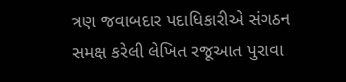ત્રણ જવાબદાર પદાધિકારીએ સંગઠન સમક્ષ કરેલી લેખિત રજૂઆત પુરાવા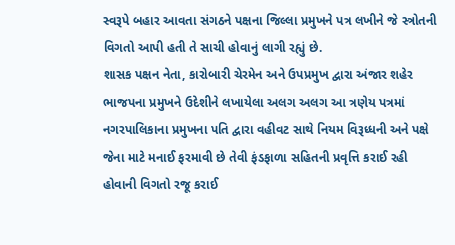સ્વરૂપે બહાર આવતા સંગઠને પક્ષના જિલ્લા પ્રમુખને પત્ર લખીને જે સ્ત્રોતની વિગતો આપી હતી તે સાચી હોવાનું લાગી રહ્યું છે.
શાસક પક્ષન નેતા, કારોબારી ચેરમેન અને ઉપપ્રમુખ દ્વારા અંજાર શહેર ભાજપના પ્રમુખને ઉદેશીને લખાયેલા અલગ અલગ આ ત્રણેય પત્રમાં નગરપાલિકાના પ્રમુખના પતિ દ્વારા વહીવટ સાથે નિયમ વિરૂધ્ધની અને પક્ષે જેના માટે મનાઈ ફરમાવી છે તેવી ફંડફાળા સહિતની પ્રવૃત્તિ કરાઈ રહી હોવાની વિગતો રજૂ કરાઈ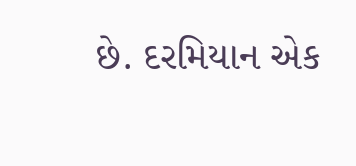છે. દરમિયાન એક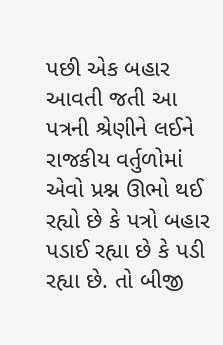પછી એક બહાર આવતી જતી આ પત્રની શ્રેણીને લઈને રાજકીય વર્તુળોમાં એવો પ્રશ્ન ઊભો થઈ રહ્યો છે કે પત્રો બહાર પડાઈ રહ્યા છે કે પડી રહ્યા છે. તો બીજી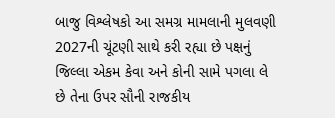બાજુ વિશ્લેષકો આ સમગ્ર મામલાની મુલવણી 2027ની ચૂંટણી સાથે કરી રહ્યા છે પક્ષનું જિલ્લા એકમ કેવા અને કોની સામે પગલા લે છે તેના ઉપર સૌની રાજકીય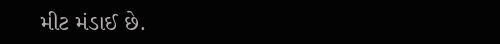મીટ મંડાઈ છે.